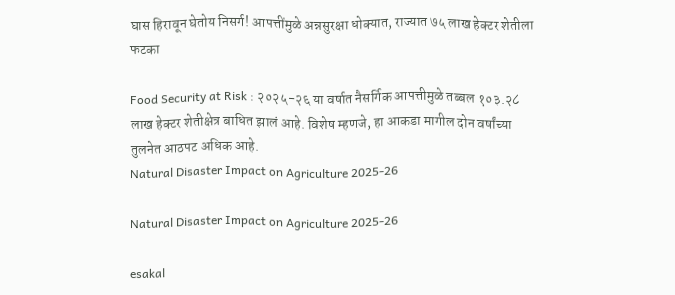घास हिरावून घेतोय निसर्ग! आपत्तींमुळे अन्नसुरक्षा धोक्यात, राज्यात ७५ लाख हेक्टर शेतीला फटका

Food Security at Risk : २०२५-२६ या वर्षात नैसर्गिक आपत्तीमुळे तब्बल १०३.२८ लाख हेक्टर शेतीक्षेत्र बाधित झालं आहे. विशेष म्हणजे, हा आकडा मागील दोन वर्षांच्या तुलनेत आठपट अधिक आहे.
Natural Disaster Impact on Agriculture 2025-26

Natural Disaster Impact on Agriculture 2025-26

esakal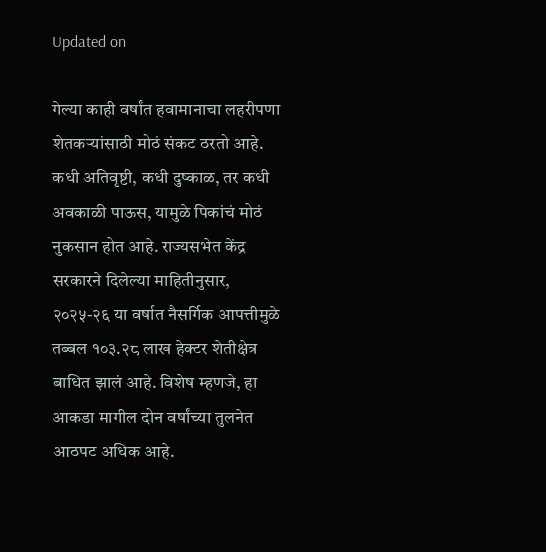Updated on

गेल्या काही वर्षांत हवामानाचा लहरीपणा शेतकऱ्यांसाठी मोठं संकट ठरतो आहे. कधी अतिवृष्टी, कधी दुष्काळ, तर कधी अवकाळी पाऊस, यामुळे पिकांचं मोठं नुकसान होत आहे. राज्यसभेत केंद्र सरकारने दिलेल्या माहितीनुसार, २०२५-२६ या वर्षात नैसर्गिक आपत्तीमुळे तब्बल १०३.२८ लाख हेक्टर शेतीक्षेत्र बाधित झालं आहे. विशेष म्हणजे, हा आकडा मागील दोन वर्षांच्या तुलनेत आठपट अधिक आहे.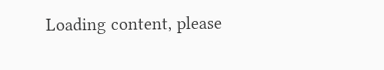Loading content, please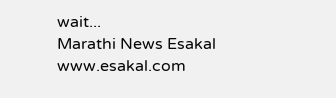wait...
Marathi News Esakal
www.esakal.com